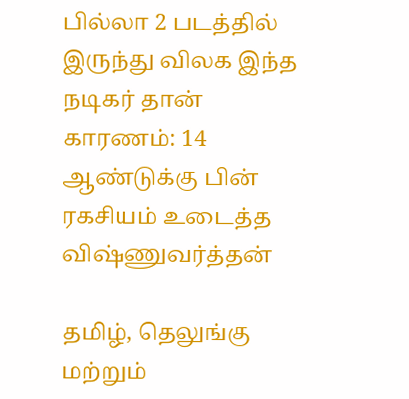பில்லா 2 படத்தில் இருந்து விலக இந்த நடிகர் தான் காரணம்: 14 ஆண்டுக்கு பின் ரகசியம் உடைத்த விஷ்ணுவர்த்தன்

தமிழ், தெலுங்கு மற்றும்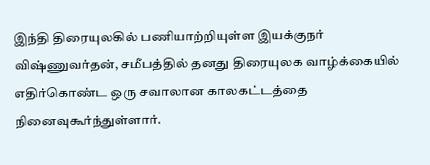இந்தி திரையுலகில் பணியாற்றியுள்ள இயக்குநர் விஷ்ணுவர்தன், சமீபத்தில் தனது திரையுலக வாழ்க்கையில் எதிர்கொண்ட ஒரு சவாலான காலகட்டத்தை நினைவுகூர்ந்துள்ளார்.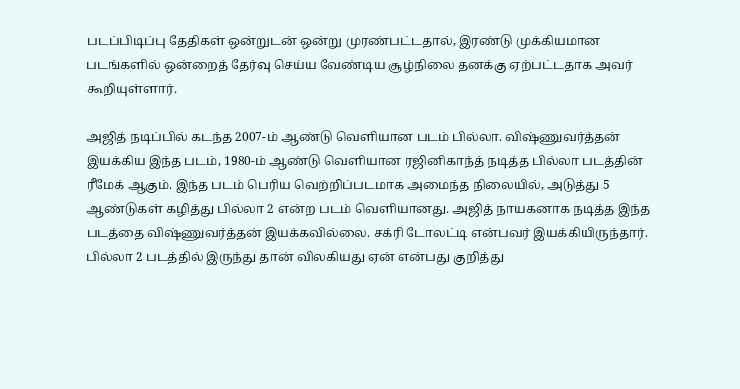படப்பிடிப்பு தேதிகள் ஒன்றுடன் ஒன்று முரண்பட்டதால், இரண்டு முக்கியமான படங்களில் ஒன்றைத் தேர்வு செய்ய வேண்டிய சூழ்நிலை தனக்கு ஏற்பட்டதாக அவர் கூறியுள்ளார்.

அஜித் நடிப்பில் கடந்த 2007-ம் ஆண்டு வெளியான படம் பில்லா. விஷ்ணுவர்த்தன் இயக்கிய இந்த படம், 1980-ம் ஆண்டு வெளியான ரஜினிகாந்த் நடித்த பில்லா படத்தின் ரீமேக் ஆகும். இந்த படம் பெரிய வெற்றிப்படமாக அமைந்த நிலையில், அடுத்து 5 ஆண்டுகள் கழித்து பில்லா 2 என்ற படம் வெளியானது. அஜித் நாயகனாக நடித்த இந்த படத்தை விஷ்ணுவர்த்தன் இயக்கவில்லை. சக்ரி டோலட்டி என்பவர் இயக்கியிருந்தார். பில்லா 2 படத்தில் இருந்து தான் விலகியது ஏன் என்பது குறித்து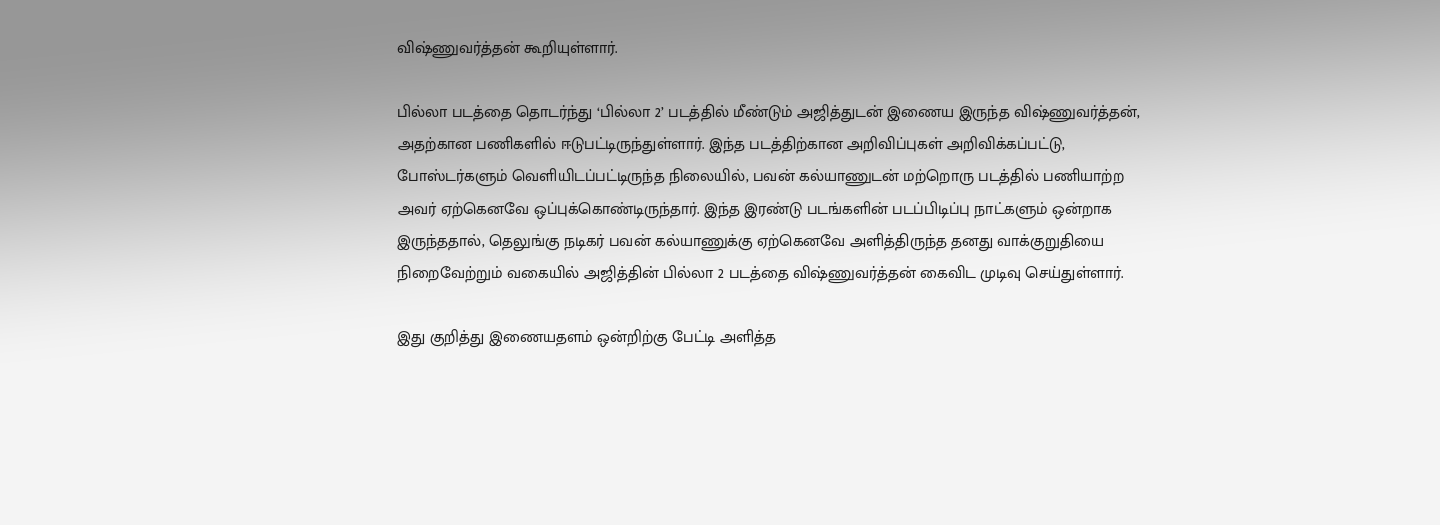விஷ்ணுவர்த்தன் கூறியுள்ளார்.

பில்லா படத்தை தொடர்ந்து ‘பில்லா 2’ படத்தில் மீண்டும் அஜித்துடன் இணைய இருந்த விஷ்ணுவர்த்தன், அதற்கான பணிகளில் ஈடுபட்டிருந்துள்ளார். இந்த படத்திற்கான அறிவிப்புகள் அறிவிக்கப்பட்டு, போஸ்டர்களும் வெளியிடப்பட்டிருந்த நிலையில், பவன் கல்யாணுடன் மற்றொரு படத்தில் பணியாற்ற அவர் ஏற்கெனவே ஒப்புக்கொண்டிருந்தார். இந்த இரண்டு படங்களின் படப்பிடிப்பு நாட்களும் ஒன்றாக இருந்ததால், தெலுங்கு நடிகர் பவன் கல்யாணுக்கு ஏற்கெனவே அளித்திருந்த தனது வாக்குறுதியை நிறைவேற்றும் வகையில் அஜித்தின் பில்லா 2 படத்தை விஷ்ணுவர்த்தன் கைவிட முடிவு செய்துள்ளார்.

இது குறித்து இணையதளம் ஒன்றிற்கு பேட்டி அளித்த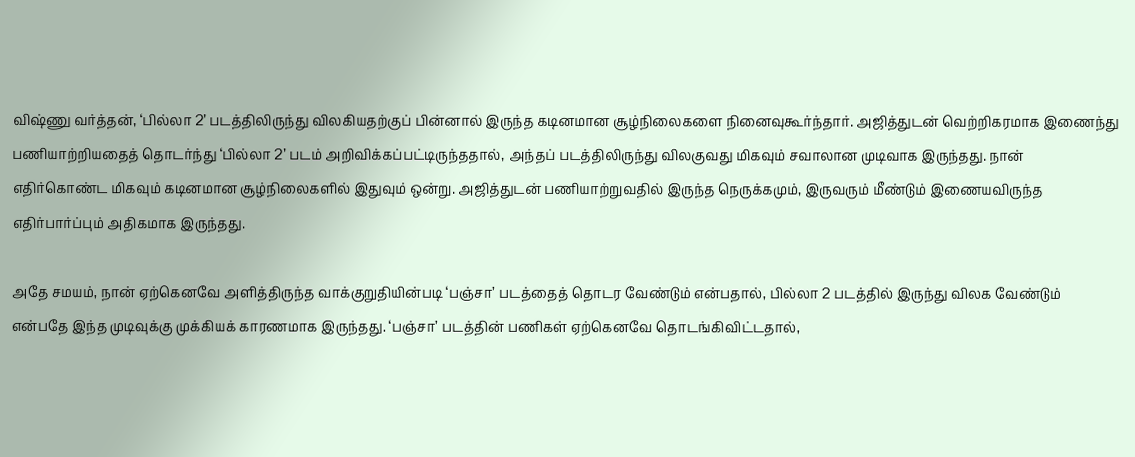விஷ்ணு வர்த்தன், ‘பில்லா 2’ படத்திலிருந்து விலகியதற்குப் பின்னால் இருந்த கடினமான சூழ்நிலைகளை நினைவுகூர்ந்தார். அஜித்துடன் வெற்றிகரமாக இணைந்து பணியாற்றியதைத் தொடர்ந்து ‘பில்லா 2’ படம் அறிவிக்கப்பட்டிருந்ததால், அந்தப் படத்திலிருந்து விலகுவது மிகவும் சவாலான முடிவாக இருந்தது. நான் எதிர்கொண்ட மிகவும் கடினமான சூழ்நிலைகளில் இதுவும் ஒன்று. அஜித்துடன் பணியாற்றுவதில் இருந்த நெருக்கமும், இருவரும் மீண்டும் இணையவிருந்த எதிர்பார்ப்பும் அதிகமாக இருந்தது.

அதே சமயம், நான் ஏற்கெனவே அளித்திருந்த வாக்குறுதியின்படி ‘பஞ்சா’ படத்தைத் தொடர வேண்டும் என்பதால், பில்லா 2 படத்தில் இருந்து விலக வேண்டும் என்பதே இந்த முடிவுக்கு முக்கியக் காரணமாக இருந்தது. ‘பஞ்சா’ படத்தின் பணிகள் ஏற்கெனவே தொடங்கிவிட்டதால்,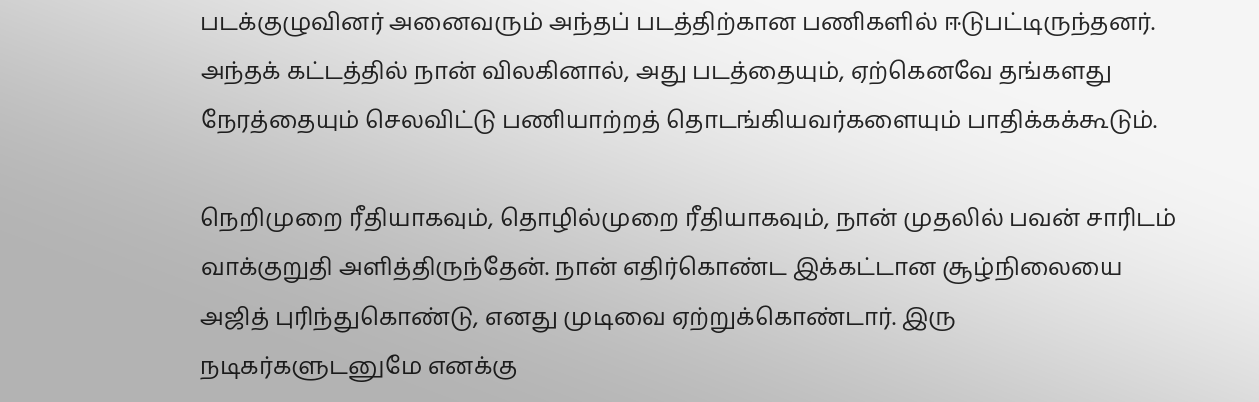படக்குழுவினர் அனைவரும் அந்தப் படத்திற்கான பணிகளில் ஈடுபட்டிருந்தனர். அந்தக் கட்டத்தில் நான் விலகினால், அது படத்தையும், ஏற்கெனவே தங்களது நேரத்தையும் செலவிட்டு பணியாற்றத் தொடங்கியவர்களையும் பாதிக்கக்கூடும்.

நெறிமுறை ரீதியாகவும், தொழில்முறை ரீதியாகவும், நான் முதலில் பவன் சாரிடம் வாக்குறுதி அளித்திருந்தேன். நான் எதிர்கொண்ட இக்கட்டான சூழ்நிலையை அஜித் புரிந்துகொண்டு, எனது முடிவை ஏற்றுக்கொண்டார். இரு நடிகர்களுடனுமே எனக்கு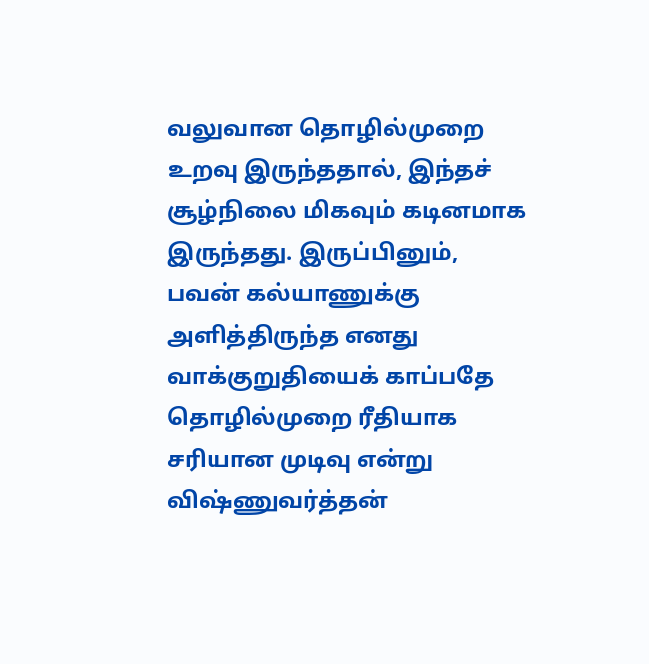வலுவான தொழில்முறை உறவு இருந்ததால், இந்தச் சூழ்நிலை மிகவும் கடினமாக இருந்தது. இருப்பினும், பவன் கல்யாணுக்கு அளித்திருந்த எனது வாக்குறுதியைக் காப்பதே தொழில்முறை ரீதியாக சரியான முடிவு என்று விஷ்ணுவர்த்தன்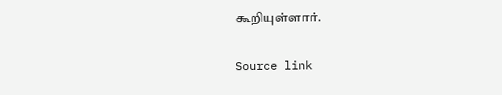கூறியுள்ளார்.

Source link